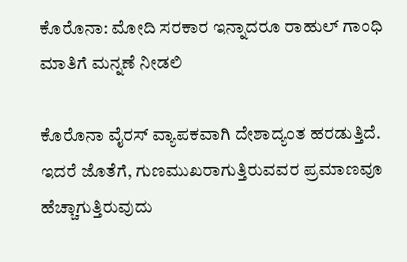ಕೊರೊನಾ: ಮೋದಿ ಸರಕಾರ ಇನ್ನಾದರೂ ರಾಹುಲ್ ಗಾಂಧಿ ಮಾತಿಗೆ ಮನ್ನಣೆ ನೀಡಲಿ

ಕೊರೊನಾ ವೈರಸ್ ವ್ಯಾಪಕವಾಗಿ ದೇಶಾದ್ಯಂತ ಹರಡುತ್ತಿದೆ. ಇದರೆ ಜೊತೆಗೆ, ಗುಣಮುಖರಾಗುತ್ತಿರುವವರ ಪ್ರಮಾಣವೂ ಹೆಚ್ಚಾಗುತ್ತಿರುವುದು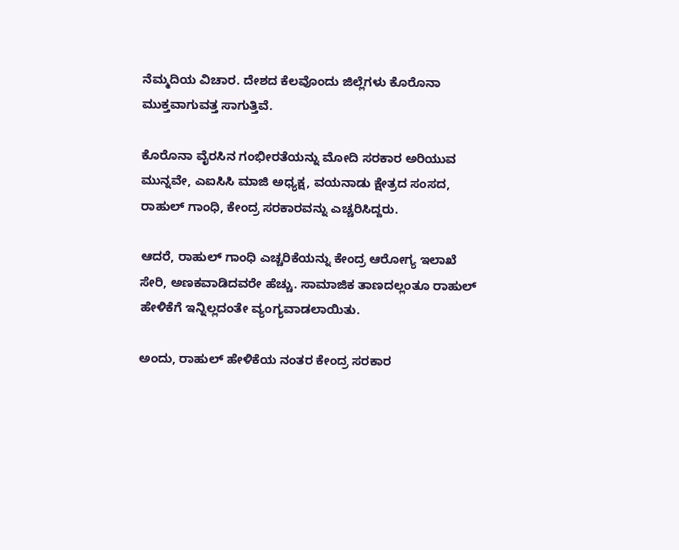ನೆಮ್ಮದಿಯ ವಿಚಾರ. ದೇಶದ ಕೆಲವೊಂದು ಜಿಲ್ಲೆಗಳು ಕೊರೊನಾ ಮುಕ್ತವಾಗುವತ್ತ ಸಾಗುತ್ತಿವೆ.

ಕೊರೊನಾ ವೈರಸಿನ ಗಂಭೀರತೆಯನ್ನು ಮೋದಿ ಸರಕಾರ ಅರಿಯುವ ಮುನ್ನವೇ, ಎಐಸಿಸಿ ಮಾಜಿ ಅಧ್ಯಕ್ಷ, ವಯನಾಡು ಕ್ಷೇತ್ರದ ಸಂಸದ, ರಾಹುಲ್ ಗಾಂಧಿ, ಕೇಂದ್ರ ಸರಕಾರವನ್ನು ಎಚ್ಚರಿಸಿದ್ದರು.

ಆದರೆ, ರಾಹುಲ್ ಗಾಂಧಿ ಎಚ್ಚರಿಕೆಯನ್ನು ಕೇಂದ್ರ ಆರೋಗ್ಯ ಇಲಾಖೆ ಸೇರಿ, ಅಣಕವಾಡಿದವರೇ ಹೆಚ್ಚು. ಸಾಮಾಜಿಕ ತಾಣದಲ್ಲಂತೂ ರಾಹುಲ್ ಹೇಳಿಕೆಗೆ ಇನ್ನಿಲ್ಲದಂತೇ ವ್ಯಂಗ್ಯವಾಡಲಾಯಿತು.

ಅಂದು, ರಾಹುಲ್ ಹೇಳಿಕೆಯ ನಂತರ ಕೇಂದ್ರ ಸರಕಾರ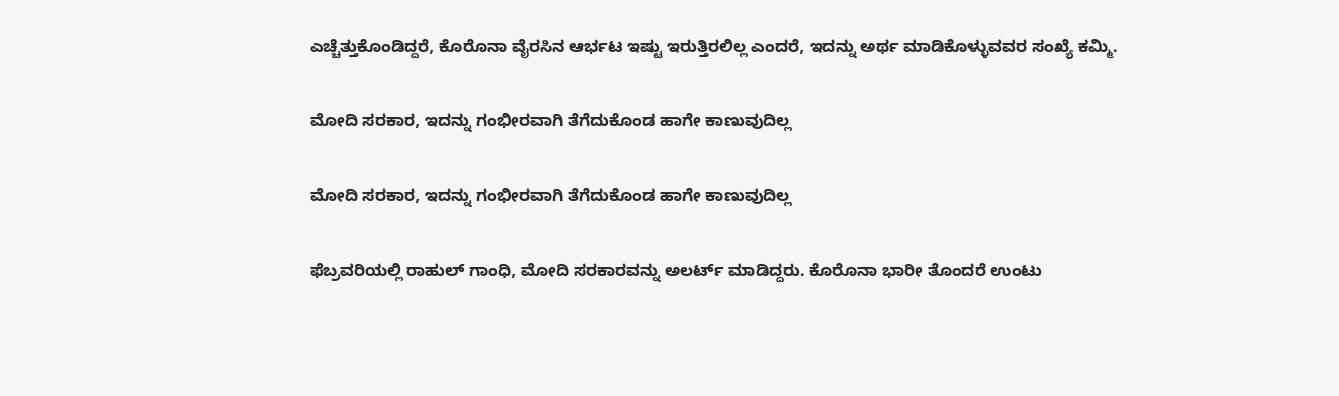ಎಚ್ಚೆತ್ತುಕೊಂಡಿದ್ದರೆ, ಕೊರೊನಾ ವೈರಸಿನ ಆರ್ಭಟ ಇಷ್ಟು ಇರುತ್ತಿರಲಿಲ್ಲ ಎಂದರೆ, ಇದನ್ನು ಅರ್ಥ ಮಾಡಿಕೊಳ್ಳುವವರ ಸಂಖ್ಯೆ ಕಮ್ಮಿ.

ಮೋದಿ ಸರಕಾರ, ಇದನ್ನು ಗಂಭೀರವಾಗಿ ತೆಗೆದುಕೊಂಡ ಹಾಗೇ ಕಾಣುವುದಿಲ್ಲ

ಮೋದಿ ಸರಕಾರ, ಇದನ್ನು ಗಂಭೀರವಾಗಿ ತೆಗೆದುಕೊಂಡ ಹಾಗೇ ಕಾಣುವುದಿಲ್ಲ

ಫೆಬ್ರವರಿಯಲ್ಲಿ ರಾಹುಲ್ ಗಾಂಧಿ, ಮೋದಿ ಸರಕಾರವನ್ನು ಅಲರ್ಟ್ ಮಾಡಿದ್ದರು. ಕೊರೊನಾ ಭಾರೀ ತೊಂದರೆ ಉಂಟು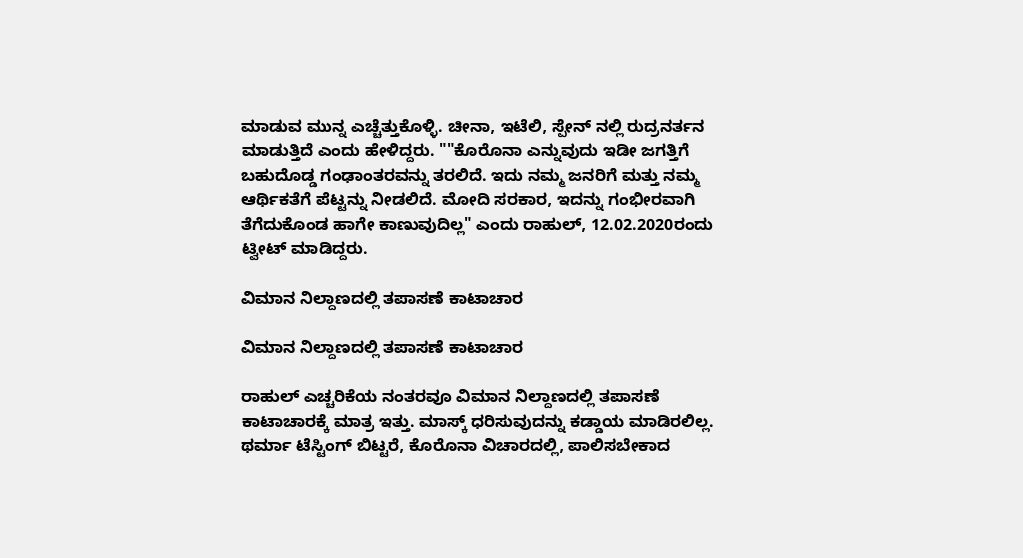ಮಾಡುವ ಮುನ್ನ ಎಚ್ಚೆತ್ತುಕೊಳ್ಳಿ. ಚೀನಾ, ಇಟೆಲಿ, ಸ್ಪೇನ್ ನಲ್ಲಿ ರುದ್ರನರ್ತನ ಮಾಡುತ್ತಿದೆ ಎಂದು ಹೇಳಿದ್ದರು. ""ಕೊರೊನಾ ಎನ್ನುವುದು ಇಡೀ ಜಗತ್ತಿಗೆ ಬಹುದೊಡ್ಡ ಗಂಢಾಂತರವನ್ನು ತರಲಿದೆ. ಇದು ನಮ್ಮ ಜನರಿಗೆ ಮತ್ತು ನಮ್ಮ ಆರ್ಥಿಕತೆಗೆ ಪೆಟ್ಟನ್ನು ನೀಡಲಿದೆ. ಮೋದಿ ಸರಕಾರ, ಇದನ್ನು ಗಂಭೀರವಾಗಿ ತೆಗೆದುಕೊಂಡ ಹಾಗೇ ಕಾಣುವುದಿಲ್ಲ" ಎಂದು ರಾಹುಲ್, 12.02.2020ರಂದು ಟ್ವೀಟ್ ಮಾಡಿದ್ದರು.

ವಿಮಾನ ನಿಲ್ದಾಣದಲ್ಲಿ ತಪಾಸಣೆ ಕಾಟಾಚಾರ

ವಿಮಾನ ನಿಲ್ದಾಣದಲ್ಲಿ ತಪಾಸಣೆ ಕಾಟಾಚಾರ

ರಾಹುಲ್ ಎಚ್ಚರಿಕೆಯ ನಂತರವೂ ವಿಮಾನ ನಿಲ್ದಾಣದಲ್ಲಿ ತಪಾಸಣೆ ಕಾಟಾಚಾರಕ್ಕೆ ಮಾತ್ರ ಇತ್ತು. ಮಾಸ್ಕ್ ಧರಿಸುವುದನ್ನು ಕಡ್ಡಾಯ ಮಾಡಿರಲಿಲ್ಲ. ಥರ್ಮಾ ಟೆಸ್ಟಿಂಗ್ ಬಿಟ್ಟರೆ, ಕೊರೊನಾ ವಿಚಾರದಲ್ಲಿ, ಪಾಲಿಸಬೇಕಾದ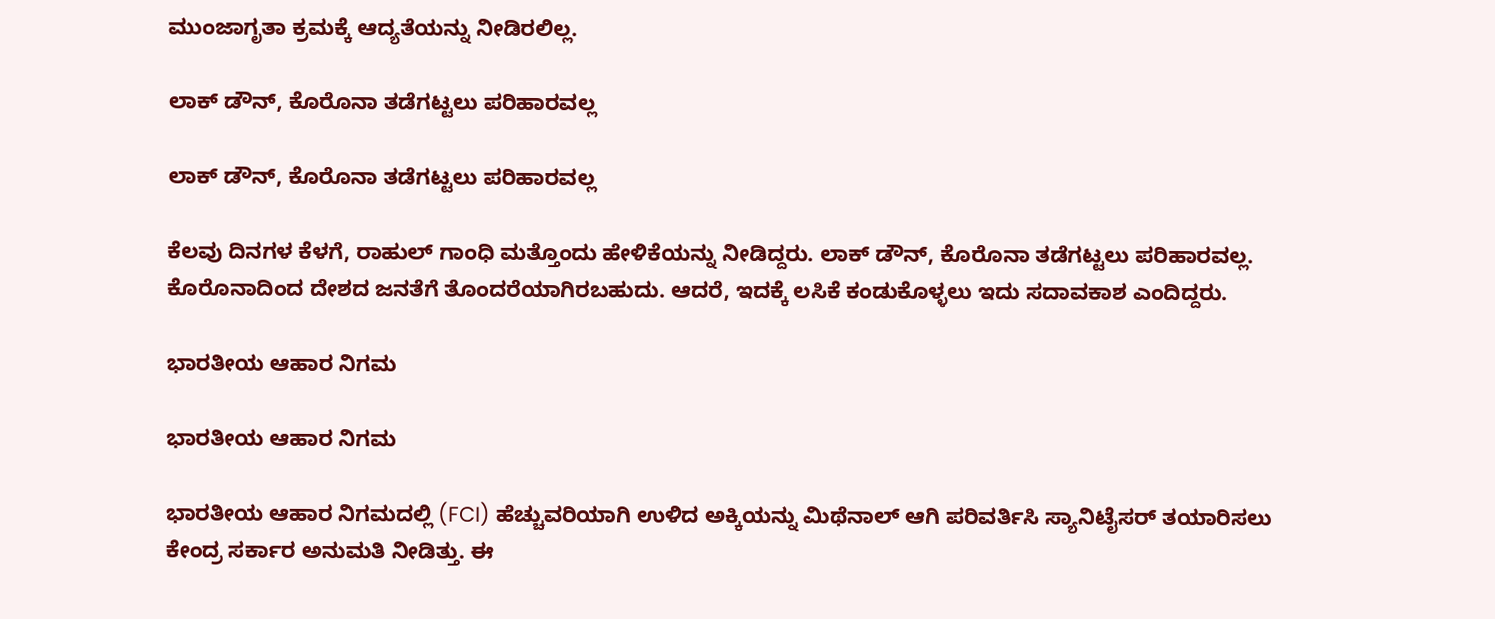ಮುಂಜಾಗೃತಾ ಕ್ರಮಕ್ಕೆ ಆದ್ಯತೆಯನ್ನು ನೀಡಿರಲಿಲ್ಲ.

ಲಾಕ್ ಡೌನ್, ಕೊರೊನಾ ತಡೆಗಟ್ಟಲು ಪರಿಹಾರವಲ್ಲ

ಲಾಕ್ ಡೌನ್, ಕೊರೊನಾ ತಡೆಗಟ್ಟಲು ಪರಿಹಾರವಲ್ಲ

ಕೆಲವು ದಿನಗಳ ಕೆಳಗೆ, ರಾಹುಲ್ ಗಾಂಧಿ ಮತ್ತೊಂದು ಹೇಳಿಕೆಯನ್ನು ನೀಡಿದ್ದರು. ಲಾಕ್ ಡೌನ್, ಕೊರೊನಾ ತಡೆಗಟ್ಟಲು ಪರಿಹಾರವಲ್ಲ. ಕೊರೊನಾದಿಂದ ದೇಶದ ಜನತೆಗೆ ತೊಂದರೆಯಾಗಿರಬಹುದು. ಆದರೆ, ಇದಕ್ಕೆ ಲಸಿಕೆ ಕಂಡುಕೊಳ್ಳಲು ಇದು ಸದಾವಕಾಶ ಎಂದಿದ್ದರು.

ಭಾರತೀಯ ಆಹಾರ ನಿಗಮ

ಭಾರತೀಯ ಆಹಾರ ನಿಗಮ

ಭಾರತೀಯ ಆಹಾರ ನಿಗಮದಲ್ಲಿ (FCI) ಹೆಚ್ಚುವರಿಯಾಗಿ ಉಳಿದ ಅಕ್ಕಿಯನ್ನು ಮಿಥೆನಾಲ್ ಆಗಿ ಪರಿವರ್ತಿಸಿ ಸ್ಯಾನಿಟೈಸರ್ ತಯಾರಿಸಲು ಕೇಂದ್ರ ಸರ್ಕಾರ ಅನುಮತಿ ನೀಡಿತ್ತು. ಈ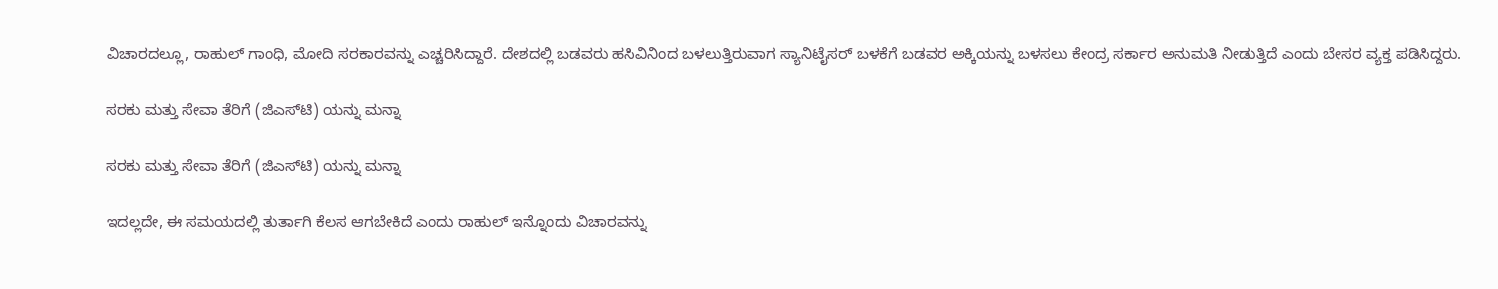ವಿಚಾರದಲ್ಲೂ, ರಾಹುಲ್ ಗಾಂಧಿ, ಮೋದಿ ಸರಕಾರವನ್ನು ಎಚ್ಚರಿಸಿದ್ದಾರೆ. ದೇಶದಲ್ಲಿ ಬಡವರು ಹಸಿವಿನಿಂದ ಬಳಲುತ್ತಿರುವಾಗ ಸ್ಯಾನಿಟೈಸರ್ ಬಳಕೆಗೆ ಬಡವರ ಅಕ್ಕಿಯನ್ನು ಬಳಸಲು ಕೇಂದ್ರ ಸರ್ಕಾರ ಅನುಮತಿ ನೀಡುತ್ತಿದೆ ಎಂದು ಬೇಸರ ವ್ಯಕ್ತ ಪಡಿಸಿದ್ದರು.

ಸರಕು ಮತ್ತು ಸೇವಾ ತೆರಿಗೆ (ಜಿಎಸ್‌ಟಿ) ಯನ್ನು ಮನ್ನಾ

ಸರಕು ಮತ್ತು ಸೇವಾ ತೆರಿಗೆ (ಜಿಎಸ್‌ಟಿ) ಯನ್ನು ಮನ್ನಾ

ಇದಲ್ಲದೇ, ಈ ಸಮಯದಲ್ಲಿ ತುರ್ತಾಗಿ ಕೆಲಸ ಆಗಬೇಕಿದೆ ಎಂದು ರಾಹುಲ್ ಇನ್ನೊಂದು ವಿಚಾರವನ್ನು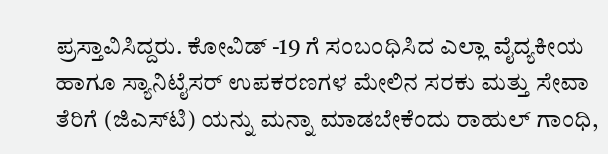ಪ್ರಸ್ತಾವಿಸಿದ್ದರು. ಕೋವಿಡ್ -19 ಗೆ ಸಂಬಂಧಿಸಿದ ಎಲ್ಲಾ ವೈದ್ಯಕೀಯ ಹಾಗೂ ಸ್ಯಾನಿಟೈಸರ್ ಉಪಕರಣಗಳ ಮೇಲಿನ ಸರಕು ಮತ್ತು ಸೇವಾ ತೆರಿಗೆ (ಜಿಎಸ್‌ಟಿ) ಯನ್ನು ಮನ್ನಾ ಮಾಡಬೇಕೆಂದು ರಾಹುಲ್ ಗಾಂಧಿ,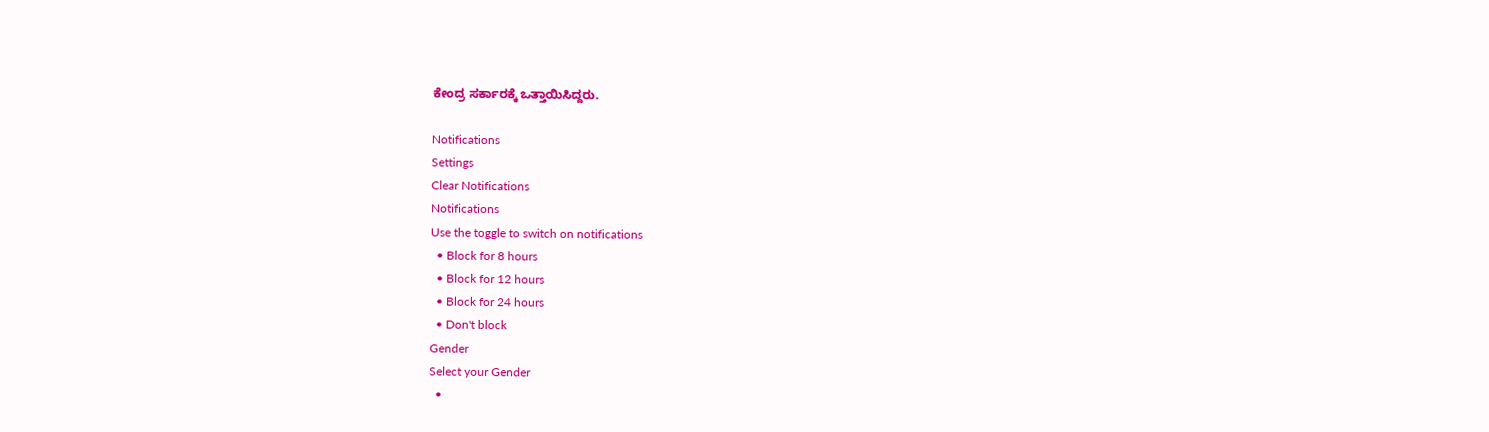ಕೇಂದ್ರ ಸರ್ಕಾರಕ್ಕೆ ಒತ್ತಾಯಿಸಿದ್ದರು.

Notifications
Settings
Clear Notifications
Notifications
Use the toggle to switch on notifications
  • Block for 8 hours
  • Block for 12 hours
  • Block for 24 hours
  • Don't block
Gender
Select your Gender
  •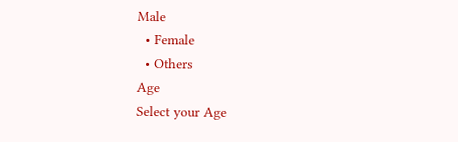Male
  • Female
  • Others
Age
Select your Age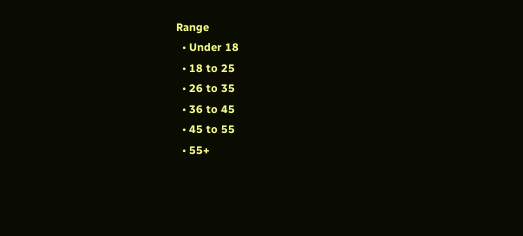Range
  • Under 18
  • 18 to 25
  • 26 to 35
  • 36 to 45
  • 45 to 55
  • 55+